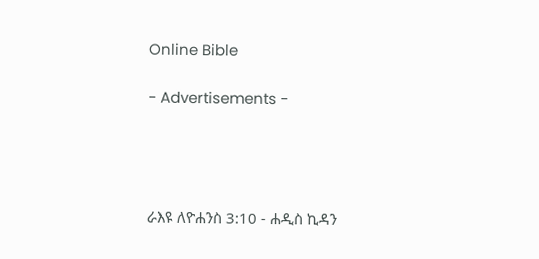Online Bible

- Advertisements -




ራእዩ ለዮሐንስ 3:10 - ሐዲስ ኪዳን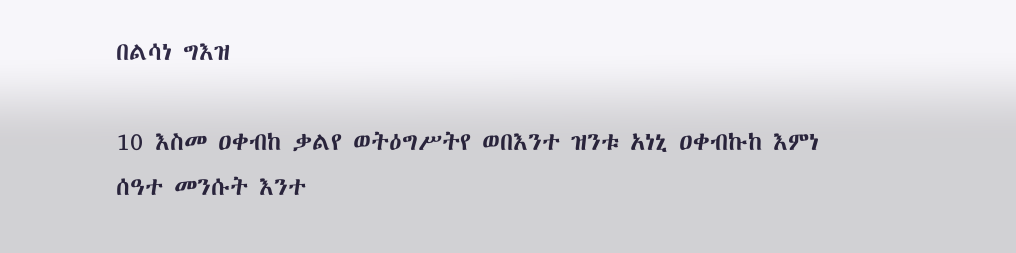በልሳነ ግእዝ

10 እስመ ዐቀብከ ቃልየ ወትዕግሥትየ ወበእንተ ዝንቱ አነኒ ዐቀብኩከ እምነ ሰዓተ መንሱት እንተ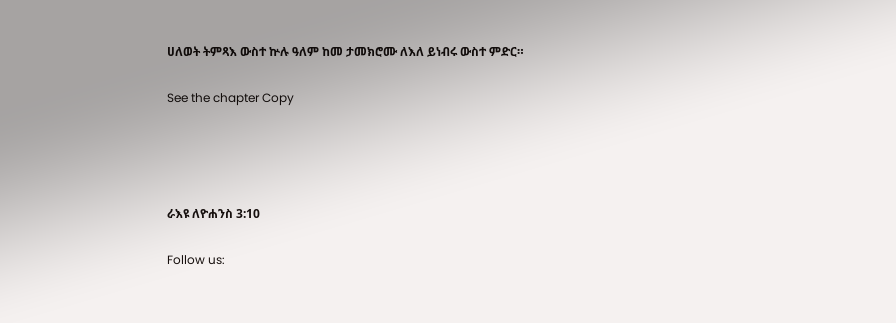ሀለወት ትምጻእ ውስተ ኵሉ ዓለም ከመ ታመክሮሙ ለእለ ይነብሩ ውስተ ምድር።

See the chapter Copy




ራእዩ ለዮሐንስ 3:10

Follow us: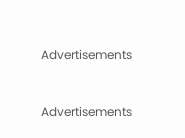Advertisements


Advertisements